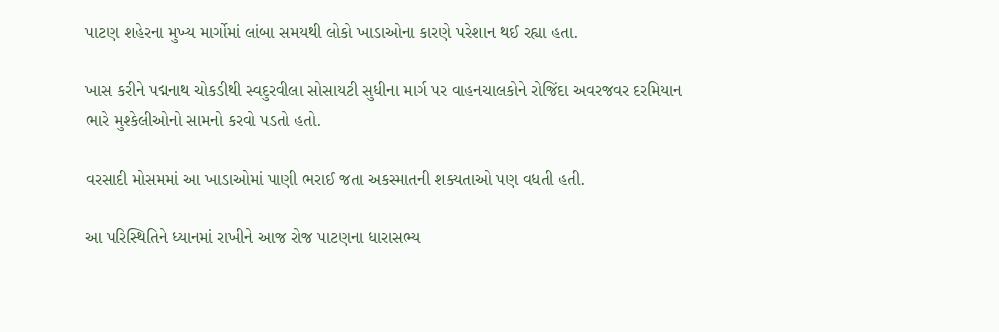પાટણ શહેરના મુખ્ય માર્ગોમાં લાંબા સમયથી લોકો ખાડાઓના કારણે પરેશાન થઈ રહ્યા હતા.

ખાસ કરીને પદ્મનાથ ચોકડીથી સ્વદુરવીલા સોસાયટી સુધીના માર્ગ પર વાહનચાલકોને રોજિંદા અવરજવર દરમિયાન ભારે મુશ્કેલીઓનો સામનો કરવો પડતો હતો.

વરસાદી મોસમમાં આ ખાડાઓમાં પાણી ભરાઈ જતા અકસ્માતની શક્યતાઓ પણ વધતી હતી.

આ પરિસ્થિતિને ધ્યાનમાં રાખીને આજ રોજ પાટણના ધારાસભ્ય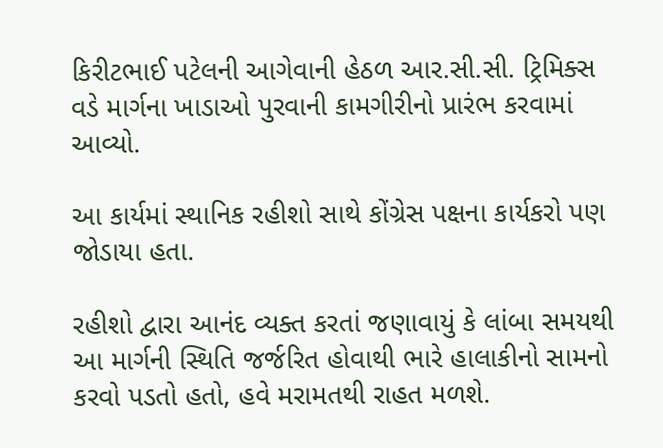કિરીટભાઈ પટેલની આગેવાની હેઠળ આર.સી.સી. ટ્રિમિક્સ વડે માર્ગના ખાડાઓ પુરવાની કામગીરીનો પ્રારંભ કરવામાં આવ્યો.

આ કાર્યમાં સ્થાનિક રહીશો સાથે કોંગ્રેસ પક્ષના કાર્યકરો પણ જોડાયા હતા.

રહીશો દ્વારા આનંદ વ્યક્ત કરતાં જણાવાયું કે લાંબા સમયથી આ માર્ગની સ્થિતિ જર્જરિત હોવાથી ભારે હાલાકીનો સામનો કરવો પડતો હતો, હવે મરામતથી રાહત મળશે.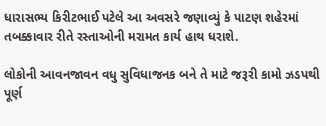ધારાસભ્ય કિરીટભાઈ પટેલે આ અવસરે જણાવ્યું કે પાટણ શહેરમાં તબક્કાવાર રીતે રસ્તાઓની મરામત કાર્ય હાથ ધરાશે.

લોકોની આવનજાવન વધુ સુવિધાજનક બને તે માટે જરૂરી કામો ઝડપથી પૂર્ણ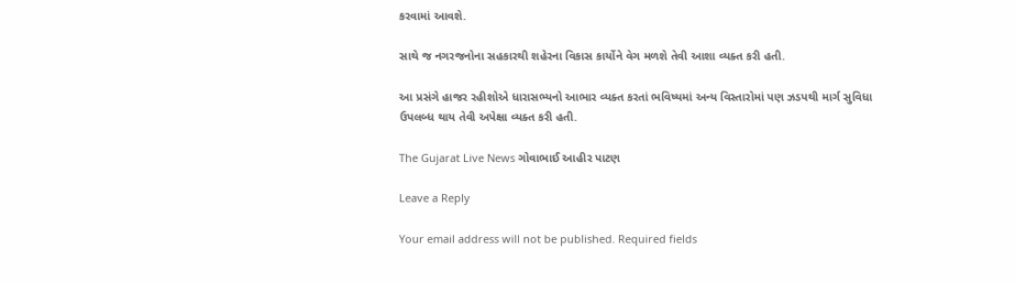કરવામાં આવશે.

સાથે જ નગરજનોના સહકારથી શહેરના વિકાસ કાર્યોને વેગ મળશે તેવી આશા વ્યક્ત કરી હતી.

આ પ્રસંગે હાજર રહીશોએ ધારાસભ્યનો આભાર વ્યક્ત કરતાં ભવિષ્યમાં અન્ય વિસ્તારોમાં પણ ઝડપથી માર્ગ સુવિધા ઉપલબ્ધ થાય તેવી અપેક્ષા વ્યક્ત કરી હતી.

The Gujarat Live News ગોવાભાઈ આહીર પાટણ

Leave a Reply

Your email address will not be published. Required fields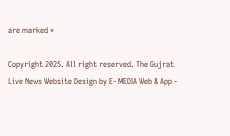are marked *

Copyright 2025. All right reserved. The Gujrat Live News Website Design by E- MEDIA Web & App -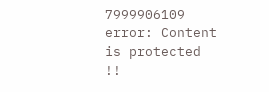7999906109
error: Content is protected !!